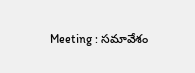Meeting : సమావేశం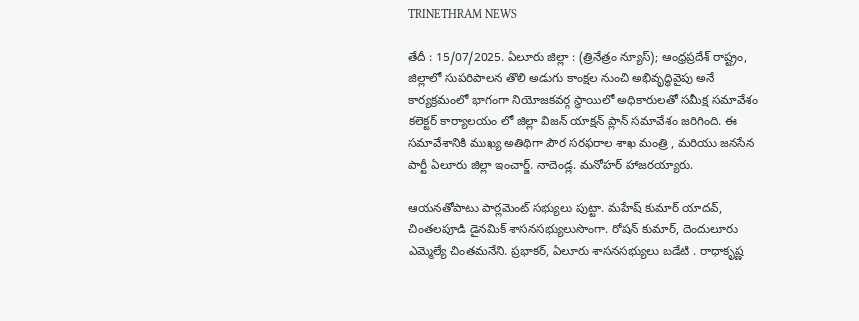TRINETHRAM NEWS

తేదీ : 15/07/2025. ఏలూరు జిల్లా : (త్రినేత్రం న్యూస్); ఆంధ్రప్రదేశ్ రాష్ట్రం, జిల్లాలో సుపరిపాలన తొలి అడుగు కాంక్షల నుంచి అభివృద్ధివైపు అనే కార్యక్రమంలో భాగంగా నియోజకవర్గ స్థాయిలో అధికారులతో సమీక్ష సమావేశం కలెక్టర్ కార్యాలయం లో జిల్లా విజన్ యాక్షన్ ప్లాన్ సమావేశం జరిగింది. ఈ సమావేశానికి ముఖ్య అతిథిగా పౌర సరఫరాల శాఖ మంత్రి , మరియు జనసేన పార్టీ ఏలూరు జిల్లా ఇంచార్జ్. నాదెండ్ల. మనోహర్ హాజరయ్యారు.

ఆయనతోపాటు పార్లమెంట్ సభ్యులు పుట్టా. మహేష్ కుమార్ యాదవ్, చింతలపూడి డైనమిక్ శాసనసభ్యులుసొంగా. రోషన్ కుమార్, దెందులూరు ఎమ్మెల్యే చింతమనేని. ప్రభాకర్, ఏలూరు శాసనసభ్యులు బడేటి . రాధాకృష్ణ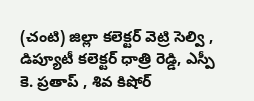(చంటి) జిల్లా కలెక్టర్ వెట్రి సెల్వి , డిప్యూటీ కలెక్టర్ ధాత్రి రెడ్డి, ఎస్పీ కె. ప్రతాప్ , శివ కిషోర్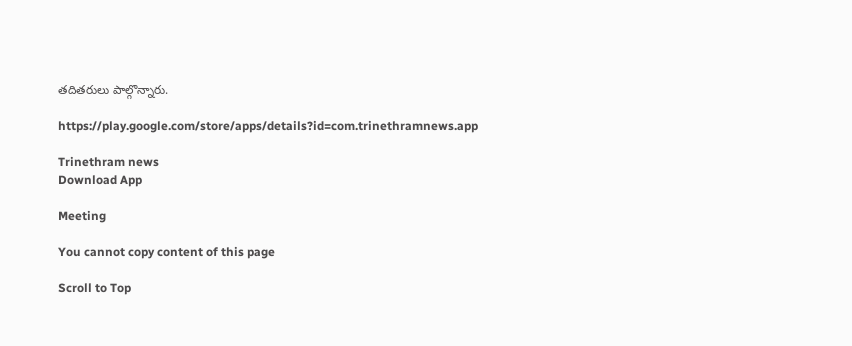తదితరులు పాల్గొన్నారు.

https://play.google.com/store/apps/details?id=com.trinethramnews.app

Trinethram news
Download App

Meeting

You cannot copy content of this page

Scroll to Top